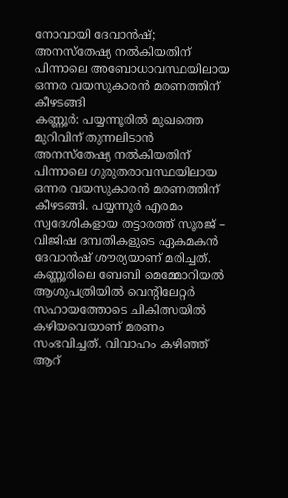നോവായി ദേവാൻഷ്; അനസ്തേഷ്യ നൽകിയതിന് പിന്നാലെ അബോധാവസ്ഥയിലായ ഒന്നര വയസുകാരൻ മരണത്തിന് കീഴടങ്ങി
കണ്ണൂർ: പയ്യന്നൂരിൽ മുഖത്തെ മുറിവിന് തുന്നലിടാൻ അനസ്തേഷ്യ നൽകിയതിന് പിന്നാലെ ഗുരുതരാവസ്ഥയിലായ ഒന്നര വയസുകാരൻ മരണത്തിന് കീഴടങ്ങി. പയ്യന്നൂർ എരമം സ്വദേശികളായ തട്ടാരത്ത് സൂരജ് – വിജിഷ ദമ്പതികളുടെ ഏകമകൻ ദേവാൻഷ് ശൗര്യയാണ് മരിച്ചത്. കണ്ണൂരിലെ ബേബി മെമ്മോറിയൽ ആശുപത്രിയിൽ വെന്റിലേറ്റർ സഹായത്തോടെ ചികിത്സയിൽ കഴിയവെയാണ് മരണം സംഭവിച്ചത്. വിവാഹം കഴിഞ്ഞ് ആറ്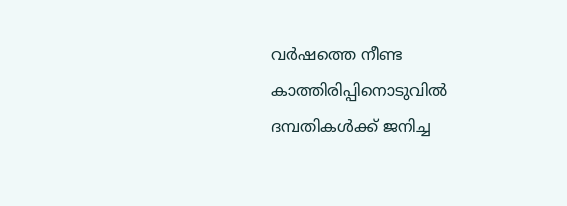വർഷത്തെ നീണ്ട കാത്തിരിപ്പിനൊടുവിൽ ദമ്പതികൾക്ക് ജനിച്ച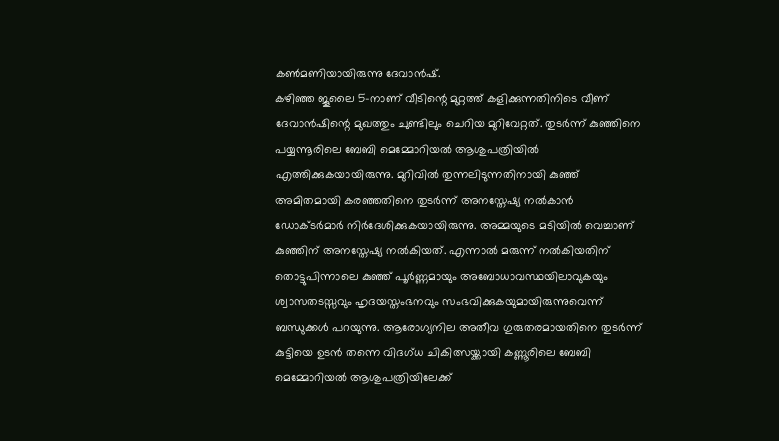കൺമണിയായിരുന്നു ദേവാൻഷ്.
കഴിഞ്ഞ ജൂലൈ 5-നാണ് വീടിന്റെ മുറ്റത്ത് കളിക്കുന്നതിനിടെ വീണ് ദേവാൻഷിന്റെ മുഖത്തും ചുണ്ടിലും ചെറിയ മുറിവേറ്റത്. തുടർന്ന് കുഞ്ഞിനെ പയ്യന്നൂരിലെ ബേബി മെമ്മോറിയൽ ആശുപത്രിയിൽ എത്തിക്കുകയായിരുന്നു. മുറിവിൽ തുന്നലിടുന്നതിനായി കുഞ്ഞ് അമിതമായി കരഞ്ഞതിനെ തുടർന്ന് അനസ്തേഷ്യ നൽകാൻ ഡോക്ടർമാർ നിർദേശിക്കുകയായിരുന്നു. അമ്മയുടെ മടിയിൽ വെച്ചാണ് കുഞ്ഞിന് അനസ്തേഷ്യ നൽകിയത്. എന്നാൽ മരുന്ന് നൽകിയതിന് തൊട്ടുപിന്നാലെ കുഞ്ഞ് പൂർണ്ണമായും അബോധാവസ്ഥയിലാവുകയും ശ്വാസതടസ്സവും ഹൃദയസ്തംഭനവും സംഭവിക്കുകയുമായിരുന്നുവെന്ന് ബന്ധുക്കൾ പറയുന്നു. ആരോഗ്യനില അതീവ ഗുരുതരമായതിനെ തുടർന്ന് കുട്ടിയെ ഉടൻ തന്നെ വിദഗ്ധ ചികിത്സയ്ക്കായി കണ്ണൂരിലെ ബേബി മെമ്മോറിയൽ ആശുപത്രിയിലേക്ക്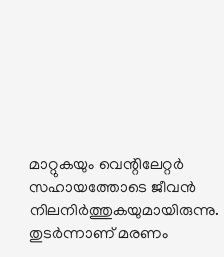മാറ്റുകയും വെന്റിലേറ്റർ സഹായത്തോടെ ജീവൻ നിലനിർത്തുകയുമായിരുന്നു. തുടർന്നാണ് മരണം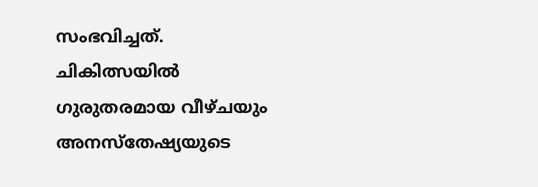സംഭവിച്ചത്.
ചികിത്സയിൽ ഗുരുതരമായ വീഴ്ചയും അനസ്തേഷ്യയുടെ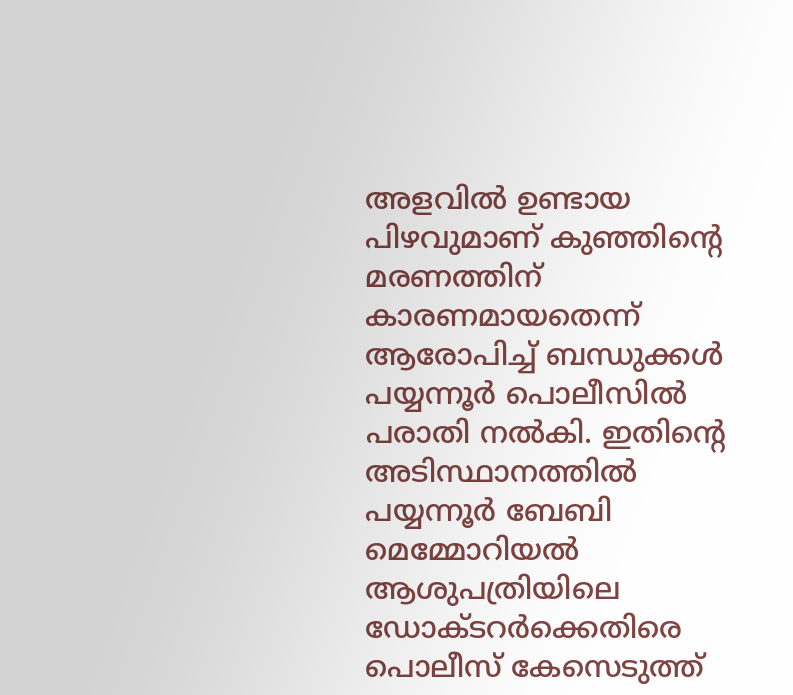അളവിൽ ഉണ്ടായ പിഴവുമാണ് കുഞ്ഞിന്റെ മരണത്തിന് കാരണമായതെന്ന് ആരോപിച്ച് ബന്ധുക്കൾ പയ്യന്നൂർ പൊലീസിൽ പരാതി നൽകി. ഇതിന്റെ അടിസ്ഥാനത്തിൽ പയ്യന്നൂർ ബേബി മെമ്മോറിയൽ ആശുപത്രിയിലെ ഡോക്ടറർക്കെതിരെ പൊലീസ് കേസെടുത്ത്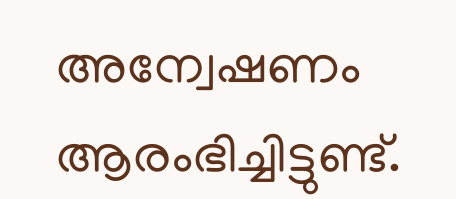അന്വേഷണം ആരംഭിച്ചിട്ടുണ്ട്.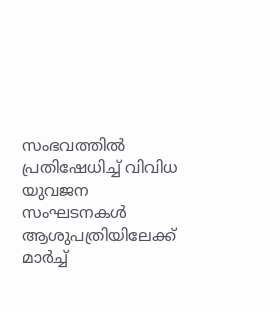സംഭവത്തിൽ പ്രതിഷേധിച്ച് വിവിധ യുവജന സംഘടനകൾ ആശുപത്രിയിലേക്ക് മാർച്ച്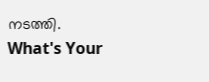നടത്തി.
What's Your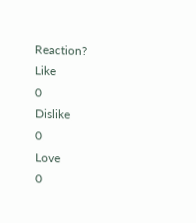Reaction?
Like
0
Dislike
0
Love
0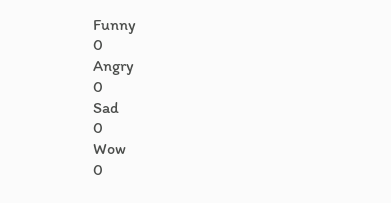Funny
0
Angry
0
Sad
0
Wow
0